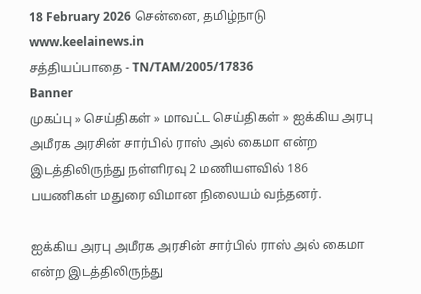18 February 2026 சென்னை, தமிழ்நாடு
www.keelainews.in
சத்தியப்பாதை - TN/TAM/2005/17836
Banner
முகப்பு » செய்திகள் » மாவட்ட செய்திகள் » ஐக்கிய அரபு அமீரக அரசின் சார்பில் ராஸ் அல் கைமா என்ற இடத்திலிருந்து நள்ளிரவு 2 மணியளவில் 186 பயணிகள் மதுரை விமான நிலையம் வந்தனர்.

ஐக்கிய அரபு அமீரக அரசின் சார்பில் ராஸ் அல் கைமா என்ற இடத்திலிருந்து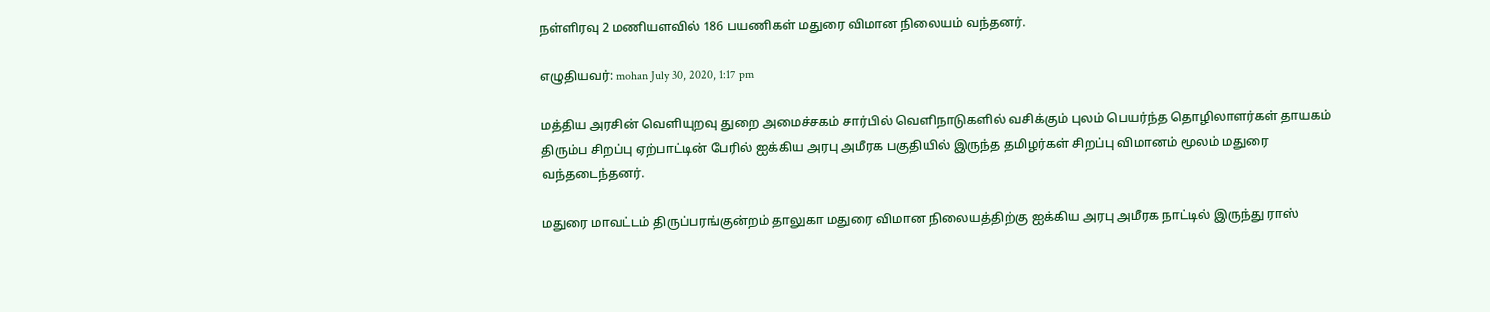நள்ளிரவு 2 மணியளவில் 186 பயணிகள் மதுரை விமான நிலையம் வந்தனர்.

எழுதியவர்: mohan July 30, 2020, 1:17 pm

மத்திய அரசின் வெளியுறவு துறை அமைச்சகம் சார்பில் வெளிநாடுகளில் வசிக்கும் புலம் பெயர்ந்த தொழிலாளர்கள் தாயகம் திரும்ப சிறப்பு ஏற்பாட்டின் பேரில் ஐக்கிய அரபு அமீரக பகுதியில் இருந்த தமிழர்கள் சிறப்பு விமானம் மூலம் மதுரை வந்தடைந்தனர்.

மதுரை மாவட்டம் திருப்பரங்குன்றம் தாலுகா மதுரை விமான நிலையத்திற்கு ஐக்கிய அரபு அமீரக நாட்டில் இருந்து ராஸ்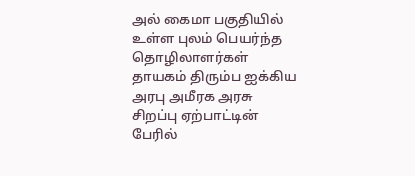அல் கைமா பகுதியில் உள்ள புலம் பெயர்ந்த தொழிலாளர்கள் தாயகம் திரும்ப ஐக்கிய அரபு அமீரக அரசு சிறப்பு ஏற்பாட்டின் பேரில்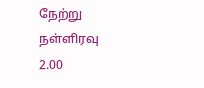நேற்று நள்ளிரவு 2.00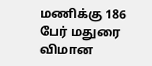மணிக்கு 186 பேர் மதுரை விமான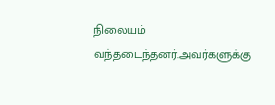நிலையம் வந்தடைந்தனர்.அவர்களுக்கு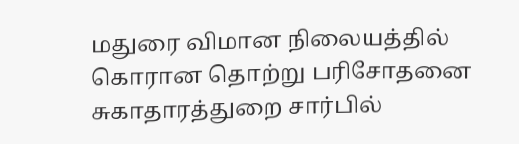மதுரை விமான நிலையத்தில் கொரான தொற்று பரிசோதனை சுகாதாரத்துறை சார்பில்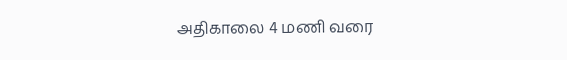அதிகாலை 4 மணி வரை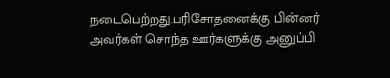நடைபெற்றது.பரிசோதனைக்கு பின்னர் அவர்கள் சொந்த ஊர்களுக்கு அனுப்பி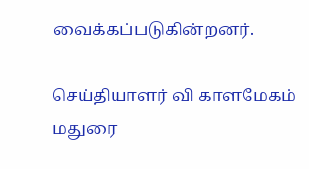வைக்கப்படுகின்றனர்.

செய்தியாளர் வி காளமேகம் மதுரை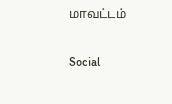மாவட்டம்

Social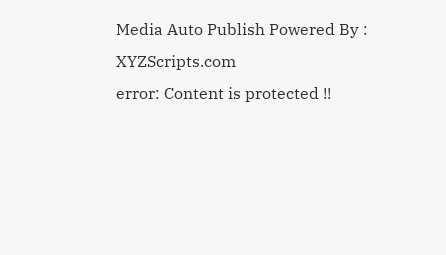Media Auto Publish Powered By : XYZScripts.com
error: Content is protected !!